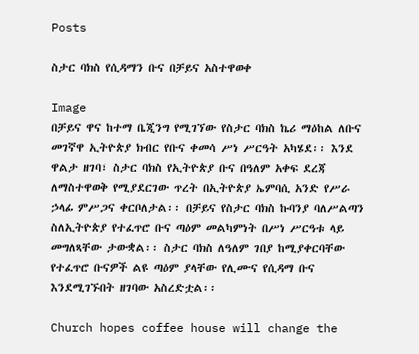Posts

ስታር ባክስ የሲዳማን ቡና በቻይና አስተዋወቀ

Image
በቻይና ዋና ከተማ ቤጂንግ የሚገኘው የስታር ባክስ ኬሪ ማዕከል ለቡና መገኛዋ ኢትዮጵያ ክብር የቡና ቀመሳ ሥነ ሥርዓት አካሄደ፡፡ እንደ ዋልታ ዘገባ፣ ስታር ባክስ የኢትዮጵያ ቡና በዓለም አቀፍ ደረጃ ለማስተዋወቅ የሚያደርገው ጥረት በኢትዮጵያ ኤምባሲ አንድ የሥራ ኃላፊ ምሥጋና ቀርቦለታል፡፡ በቻይና የስታር ባክስ ኩባንያ ባለሥልጣን ስለኢትዮጵያ የተፈጥሮ ቡና ጣዕም መልካምነት በሥነ ሥርዓቱ ላይ መግለጻቸው ታውቋል፡፡ ስታር ባክስ ለዓለም ገበያ ከሚያቀርባቸው የተፈጥሮ ቡናዎች ልዩ ጣዕም ያላቸው የሊሙና የሲዳማ ቡና እንደሚገኙበት ዘገባው አስረድቷል፡፡

Church hopes coffee house will change the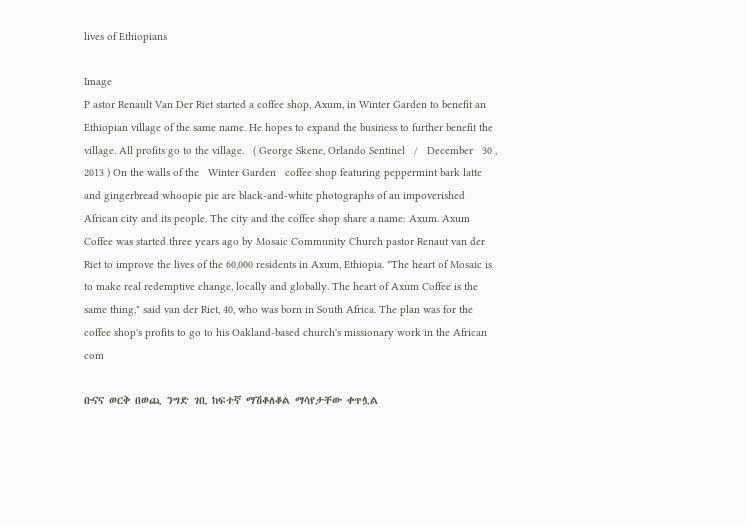lives of Ethiopians

Image
P astor Renault Van Der Riet started a coffee shop, Axum, in Winter Garden to benefit an Ethiopian village of the same name. He hopes to expand the business to further benefit the village. All profits go to the village.   ( George Skene, Orlando Sentinel   /   December   30 , 2013 ) On the walls of the   Winter Garden   coffee shop featuring peppermint bark latte and gingerbread whoopie pie are black-and-white photographs of an impoverished African city and its people. The city and the coffee shop share a name: Axum. Axum Coffee was started three years ago by Mosaic Community Church pastor Renaut van der Riet to improve the lives of the 60,000 residents in Axum, Ethiopia. "The heart of Mosaic is to make real redemptive change, locally and globally. The heart of Axum Coffee is the same thing," said van der Riet, 40, who was born in South Africa. The plan was for the coffee shop's profits to go to his Oakland-based church's missionary work in the African com

ቡናና ወርቅ በወጪ ንግድ ገቢ ከፍተኛ ማሽቆለቆል ማሳየታቸው ቀጥሏል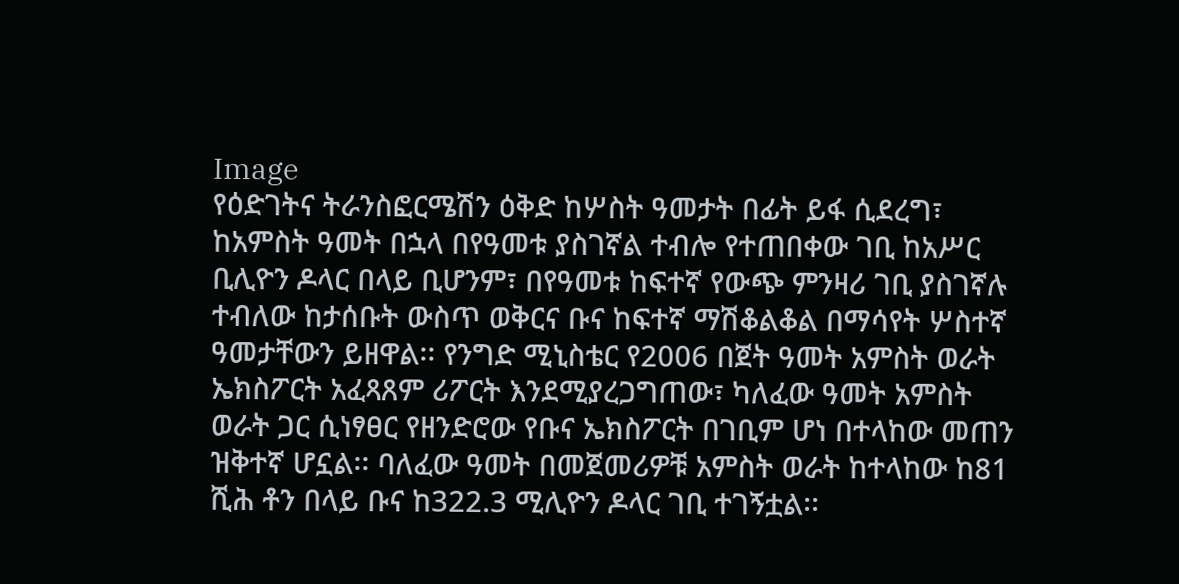Image
የዕድገትና ትራንስፎርሜሽን ዕቅድ ከሦስት ዓመታት በፊት ይፋ ሲደረግ፣ ከአምስት ዓመት በኋላ በየዓመቱ ያስገኛል ተብሎ የተጠበቀው ገቢ ከአሥር ቢሊዮን ዶላር በላይ ቢሆንም፣ በየዓመቱ ከፍተኛ የውጭ ምንዛሪ ገቢ ያስገኛሉ ተብለው ከታሰቡት ውስጥ ወቅርና ቡና ከፍተኛ ማሽቆልቆል በማሳየት ሦስተኛ ዓመታቸውን ይዘዋል፡፡ የንግድ ሚኒስቴር የ2006 በጀት ዓመት አምስት ወራት ኤክስፖርት አፈጻጸም ሪፖርት እንደሚያረጋግጠው፣ ካለፈው ዓመት አምስት ወራት ጋር ሲነፃፀር የዘንድሮው የቡና ኤክስፖርት በገቢም ሆነ በተላከው መጠን ዝቅተኛ ሆኗል፡፡ ባለፈው ዓመት በመጀመሪዎቹ አምስት ወራት ከተላከው ከ81 ሺሕ ቶን በላይ ቡና ከ322.3 ሚሊዮን ዶላር ገቢ ተገኝቷል፡፡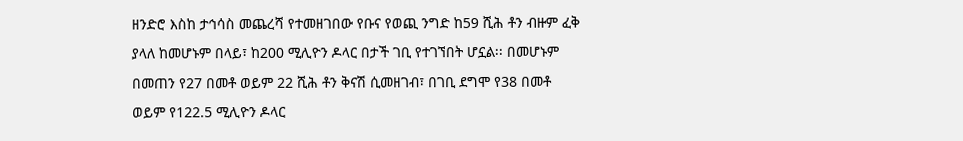ዘንድሮ እስከ ታኅሳስ መጨረሻ የተመዘገበው የቡና የወጪ ንግድ ከ59 ሺሕ ቶን ብዙም ፈቅ ያላለ ከመሆኑም በላይ፣ ከ200 ሚሊዮን ዶላር በታች ገቢ የተገኘበት ሆኗል፡፡ በመሆኑም በመጠን የ27 በመቶ ወይም 22 ሺሕ ቶን ቅናሽ ሲመዘገብ፣ በገቢ ደግሞ የ38 በመቶ ወይም የ122.5 ሚሊዮን ዶላር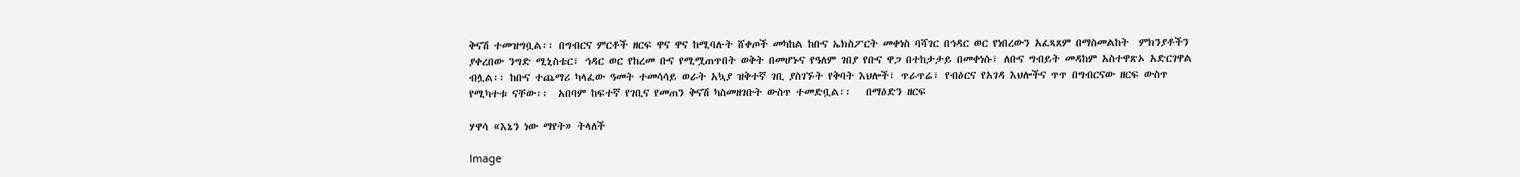ቅናሽ ተመዝግቧል፡፡ በግብርና ምርቶች ዘርፍ ዋና ዋና ከሚባሉት ሸቀጦች መካከል ከቡና ኤክስፖርት መቀነስ ባሻገር በኅዳር ወር የነበረውን አፈጻጸም በማስመልከት  ምክንያቶችን ያቀረበው ንግድ ሚኒስቴር፣ ኅዳር ወር የከረመ ቡና የሚሟጠጥበት ወቅት በመሆኑና የዓለም ገበያ የቡና ዋጋ በተከታታይ በመቀነሱ፣ ለቡና ግብይት መዳከም አስተዋጽኦ አድርገዋል ብሏል፡፡ ከቡና ተጨማሪ ካላፈው ዓመት ተመሳሳይ ወራት አኳያ ዝቅተኛ ገቢ ያስገኙት የቅባት እህሎች፣ ጥራጥሬ፣ የብዕርና የአገዳ እህሎችና ጥጥ በግብርናው ዘርፍ ውስጥ የሚካተቱ ናቸው፡፡  አበባም ከፍተኛ የገቢና የመጠን ቅናሽ ካስመዘገቡት ውስጥ ተመድቧል፡፡   በማዕድን ዘርፍ

ሃዋሳ «እኔን ነው ማየት» ትላለች

Image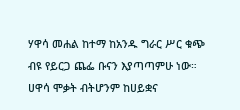ሃዋሳ መሐል ከተማ ከአንዱ ግራር ሥር ቁጭ ብዩ የይርጋ ጨፌ ቡናን እያጣጣምሁ ነው። ሀዋሳ ሞቃት ብትሆንም ከሀይቋና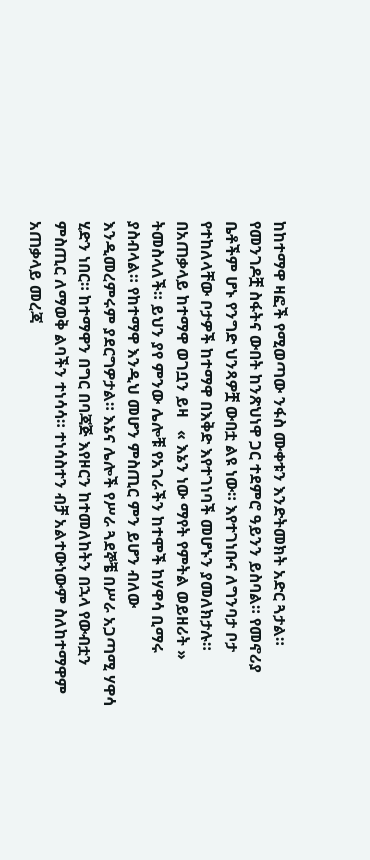ከከተማዋ ዛፎች የሚወጣው ንፋስ ሙቀቱን እንድትመክት አድር ጓታል። የመንገዶቿ ስፋትና ውበት ከንጽህነዋ ጋር ተደምሮ ዓይንን ይስባል። የመኖሪያ ቤቶችም ሆኑ የንግድ ህንጻዎቿ ውበቷ ልዩ ነው። እየተገነቡና ለግንባታ ቦታ የተከለላቸው ቦታዎች ከተማዋ በእቅድ እየተገነባች መሆኑን ያመለክታሉ። በአጠቃላይ ከተማዋ ወገቧን ይዛ   « እኔን ነው ማየት የምትል ወይዘሪት »   ትመስላለች። ይህን ያየ ምንው ሌሎቹ የአገራችን ከተሞች ከሃዋሳ ቢማሩ ያስብላል። የከተማዋ እንዲህ መሆን ምስጢር ምን ይሆን ብለው እንዲመረምሩም ያደርግዎታል። እኔና ሌሎች የሥራ ጓደኞቼ በሥራ አጋጣሚ ሃዋሳ ሂድን ነበር። ከተማዋን በግር በባጃጅ እየዞርን ከተመለከትን በኋላ የውብቷን ምስጢር ለማወቅ ልባችን ተነሳሳ። ተነሳስተን ብቻ አልተውነውም ስለከተማዋም አጠቃላይ መረጃ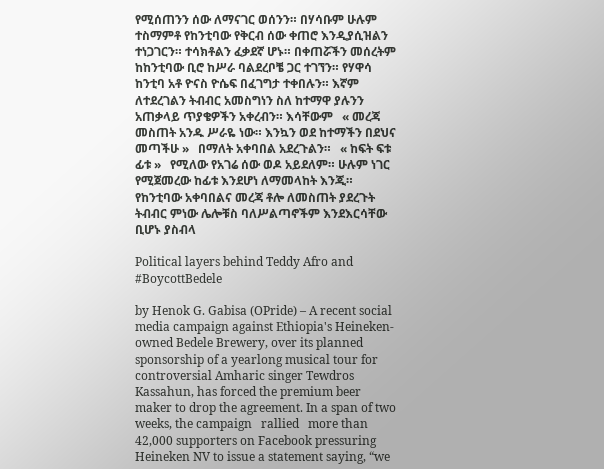የሚሰጠንን ሰው ለማናገር ወሰንን። በሃሳቡም ሁሉም ተስማምቶ የከንቲባው የቅርብ ሰው ቀጠሮ እንዲያሲዝልን ተነጋገርን። ተሳክቶልን ፈቃደኛ ሆኑ። በቀጠሯችን መሰረትም ከከንቲባው ቢሮ ከሥራ ባልደረቦቼ ጋር ተገኘን። የሃዋሳ ከንቲባ አቶ ዮናስ ዮሴፍ በፈገግታ ተቀበሉን። እኛም ለተደረገልን ትብብር አመስግነን ስለ ከተማዋ ያሉንን አጠቃላይ ጥያቄዎችን አቀረብን። እሳቸውም   « መረጃ መስጠት አንዱ ሥራዬ ነው። እንኳን ወደ ከተማችን በደህና መጣችሁ »   በማለት አቀባበል አደረጉልን።   « ከፍት ፍቱ ፊቱ »   የሚለው የአገሬ ሰው ወዶ አይደለም። ሁሉም ነገር የሚጀመረው ከፊቱ እንደሆነ ለማመላከት እንጂ። የከንቲባው አቀባበልና መረጃ ቶሎ ለመስጠት ያደረጉት ትብብር ምነው ሌሎቹስ ባለሥልጣኖችም እንደእርሳቸው ቢሆኑ ያስብላ

Political layers behind Teddy Afro and #BoycottBedele

by Henok G. Gabisa (OPride) – A recent social media campaign against Ethiopia's Heineken-owned Bedele Brewery, over its planned sponsorship of a yearlong musical tour for controversial Amharic singer Tewdros Kassahun, has forced the premium beer maker to drop the agreement. In a span of two weeks, the campaign   rallied   more than 42,000 supporters on Facebook pressuring Heineken NV to issue a statement saying, “we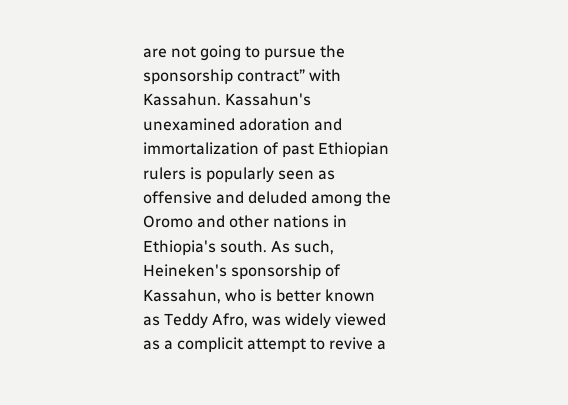are not going to pursue the sponsorship contract” with Kassahun. Kassahun's unexamined adoration and immortalization of past Ethiopian rulers is popularly seen as offensive and deluded among the Oromo and other nations in Ethiopia's south. As such, Heineken's sponsorship of Kassahun, who is better known as Teddy Afro, was widely viewed as a complicit attempt to revive a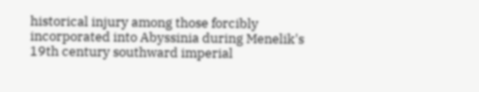historical injury among those forcibly incorporated into Abyssinia during Menelik's 19th century southward imperial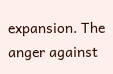expansion. The anger against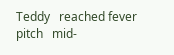Teddy   reached fever pitch   mid-